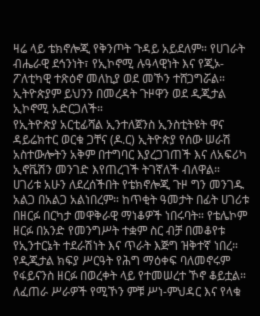ዛሬ ላይ ቴክኖሎጂ የቅንጦት ጉዳይ አይደለም። የሀገራት ብሔራዊ ደኅንነት፣ የኢኮኖሚ ሉዓላዊነት እና የጂኦ-ፖለቲካዊ ተጽዕኖ መለኪያ ወደ መኾን ተሸጋግሯል። ኢትዮጵያም ይህንን በመረዳት ጉዞዋን ወደ ዲጂታል ኢኮኖሚ አድርጋለች።
የኢትዮጵያ አርቲፊሻል ኢንተለጀንስ ኢንስቲትዩት ዋና ዳይሬክተር ወርቁ ጋቸና (ዶ.ር) ኢትዮጵያ የሰው ሠራሽ አስተውሎትን አቅም በተግባር እያረጋገጠች እና ለአፍሪካ ኢኖቬሽን መንገድ እየጠረገች ትገኛለች ብለዋል።
ሀገሪቱ አሁን ለደረሰችበት የቴክኖሎጂ ጉዞ ግን መንገዱ አልጋ በአልጋ አልነበረም። ከጥቂት ዓመታት በፊት ሀገሪቱ በዘርፉ በርካታ መዋቅራዊ ማነቆዎች ነበሩባት። የቴሌኮም ዘርፉ በአንድ የመንግሥት ተቋም ስር ብቻ በመቆየቱ የኢንተርኔት ተደራሽነት እና ጥራት እጅግ ዝቅተኛ ነበረ።
የዲጂታል ክፍያ ሥርዓት የሕግ ማዕቀፍ ባለመኖሩም የፋይናንስ ዘርፉ በወረቀት ላይ የተመሠረተ ኾኖ ቆይቷል። ለፈጠራ ሥራዎች የሚኾን ምቹ ሥነ-ምህዳር እና የላቁ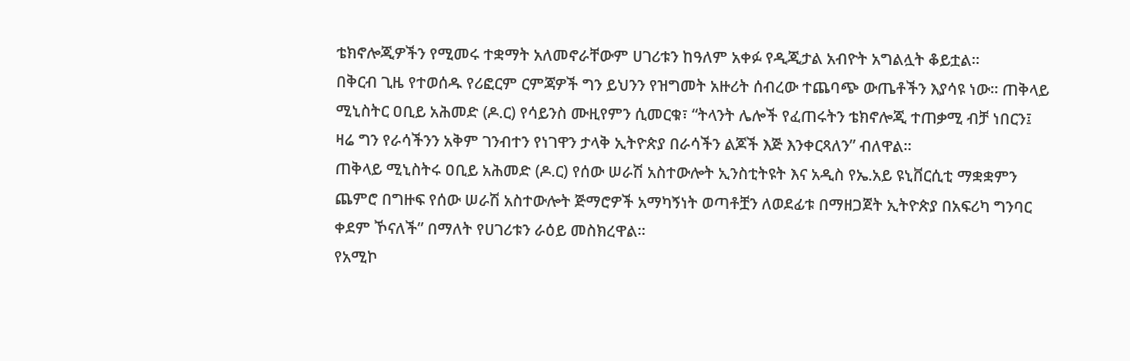ቴክኖሎጂዎችን የሚመሩ ተቋማት አለመኖራቸውም ሀገሪቱን ከዓለም አቀፉ የዲጂታል አብዮት አግልሏት ቆይቷል።
በቅርብ ጊዜ የተወሰዱ የሪፎርም ርምጃዎች ግን ይህንን የዝግመት አዙሪት ሰብረው ተጨባጭ ውጤቶችን እያሳዩ ነው። ጠቅላይ ሚኒስትር ዐቢይ አሕመድ (ዶ.ር) የሳይንስ ሙዚየምን ሲመርቁ፣ “ትላንት ሌሎች የፈጠሩትን ቴክኖሎጂ ተጠቃሚ ብቻ ነበርን፤ ዛሬ ግን የራሳችንን አቅም ገንብተን የነገዋን ታላቅ ኢትዮጵያ በራሳችን ልጆች እጅ እንቀርጻለን” ብለዋል።
ጠቅላይ ሚኒስትሩ ዐቢይ አሕመድ (ዶ.ር) የሰው ሠራሽ አስተውሎት ኢንስቲትዩት እና አዲስ የኤ.አይ ዩኒቨርሲቲ ማቋቋምን ጨምሮ በግዙፍ የሰው ሠራሽ አስተውሎት ጅማሮዎች አማካኝነት ወጣቶቿን ለወደፊቱ በማዘጋጀት ኢትዮጵያ በአፍሪካ ግንባር ቀደም ኾናለች” በማለት የሀገሪቱን ራዕይ መስክረዋል።
የአሚኮ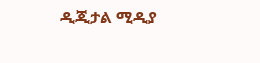ዲጂታል ሚዲያ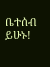ቤተሰብ ይሁኑ!